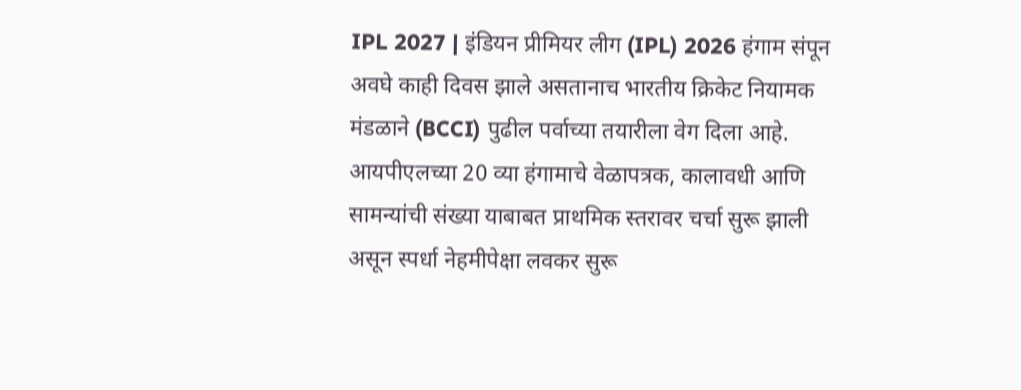IPL 2027 | इंडियन प्रीमियर लीग (IPL) 2026 हंगाम संपून अवघे काही दिवस झाले असतानाच भारतीय क्रिकेट नियामक मंडळाने (BCCI) पुढील पर्वाच्या तयारीला वेग दिला आहे. आयपीएलच्या 20 व्या हंगामाचे वेळापत्रक, कालावधी आणि सामन्यांची संख्या याबाबत प्राथमिक स्तरावर चर्चा सुरू झाली असून स्पर्धा नेहमीपेक्षा लवकर सुरू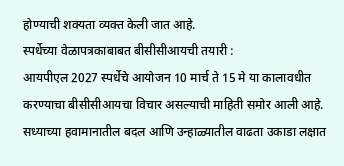होण्याची शक्यता व्यक्त केली जात आहे.
स्पर्धेच्या वेळापत्रकाबाबत बीसीसीआयची तयारी :
आयपीएल 2027 स्पर्धेचे आयोजन 10 मार्च ते 15 मे या कालावधीत करण्याचा बीसीसीआयचा विचार असल्याची माहिती समोर आली आहे. सध्याच्या हवामानातील बदल आणि उन्हाळ्यातील वाढता उकाडा लक्षात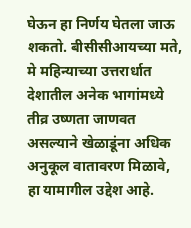घेऊन हा निर्णय घेतला जाऊ शकतो. बीसीसीआयच्या मते, मे महिन्याच्या उत्तरार्धात देशातील अनेक भागांमध्ये तीव्र उष्णता जाणवत असल्याने खेळाडूंना अधिक अनुकूल वातावरण मिळावे, हा यामागील उद्देश आहे.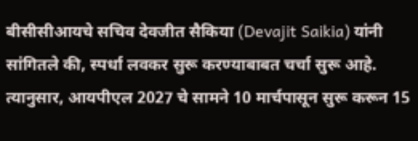बीसीसीआयचे सचिव देवजीत सैकिया (Devajit Saikia) यांनी सांगितले की, स्पर्धा लवकर सुरू करण्याबाबत चर्चा सुरू आहे. त्यानुसार, आयपीएल 2027 चे सामने 10 मार्चपासून सुरू करून 15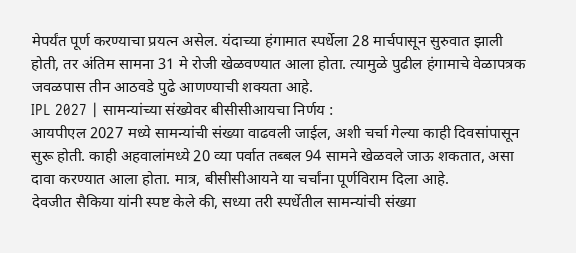मेपर्यंत पूर्ण करण्याचा प्रयत्न असेल. यंदाच्या हंगामात स्पर्धेला 28 मार्चपासून सुरुवात झाली होती, तर अंतिम सामना 31 मे रोजी खेळवण्यात आला होता. त्यामुळे पुढील हंगामाचे वेळापत्रक जवळपास तीन आठवडे पुढे आणण्याची शक्यता आहे.
IPL 2027 | सामन्यांच्या संख्येवर बीसीसीआयचा निर्णय :
आयपीएल 2027 मध्ये सामन्यांची संख्या वाढवली जाईल, अशी चर्चा गेल्या काही दिवसांपासून सुरू होती. काही अहवालांमध्ये 20 व्या पर्वात तब्बल 94 सामने खेळवले जाऊ शकतात, असा दावा करण्यात आला होता. मात्र, बीसीसीआयने या चर्चांना पूर्णविराम दिला आहे.
देवजीत सैकिया यांनी स्पष्ट केले की, सध्या तरी स्पर्धेतील सामन्यांची संख्या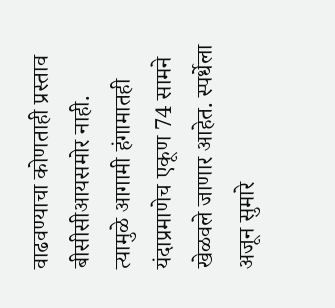वाढवण्याचा कोणताही प्रस्ताव बीसीसीआयसमोर नाही. त्यामुळे आगामी हंगामातही यंदाप्रमाणेच एकूण 74 सामने खेळवले जाणार आहेत. स्पर्धेला अजून सुमारे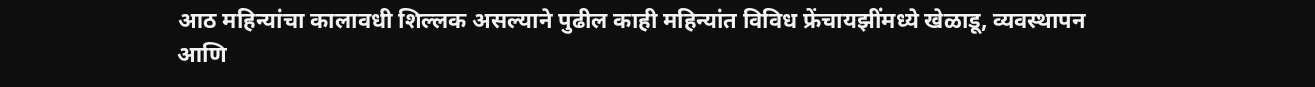आठ महिन्यांचा कालावधी शिल्लक असल्याने पुढील काही महिन्यांत विविध फ्रेंचायझींमध्ये खेळाडू, व्यवस्थापन आणि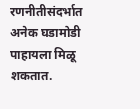रणनीतीसंदर्भात अनेक घडामोडी पाहायला मिळू शकतात.